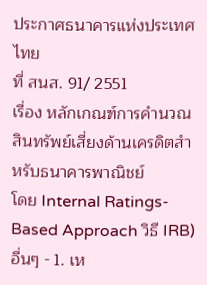ประกาศธนาคารแห่งประเทศไทย
ที่ สนส. 91/ 2551
เรื่อง หลักเกณฑ์การคํานวณสินทรัพย์เสี่ยงด้านเครดิตสําหรับธนาคารพาณิชย์
โดย Internal Ratings-Based Approach วิธี IRB)
อื่นๆ - 1. เห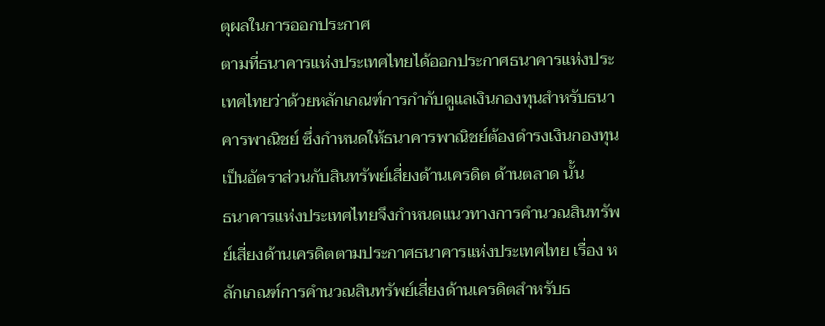ตุผลในการออกประกาศ
ตามที่ธนาคารแห่งประเทศไทยได้ออกประกาศธนาคารแห่งประเทศไทยว่าด้วยหลักเกณฑ์การกํากับดูแลเงินกองทุนสําหรับธนาคารพาณิชย์ ซึ่งกําหนดให้ธนาคารพาณิชย์ต้องดํารงเงินกองทุนเป็นอัตราส่วนกับสินทรัพย์เสี่ยงด้านเครดิต ด้านตลาด นั้น
ธนาคารแห่งประเทศไทยจึงกําหนดแนวทางการคํานวณสินทรัพย์เสี่ยงด้านเครดิตตามประกาศธนาคารแห่งประเทศไทย เรื่อง หลักเกณฑ์การคํานวณสินทรัพย์เสี่ยงด้านเครดิตสําหรับธ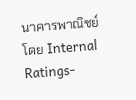นาคารพาณิชย์โดย Internal Ratings-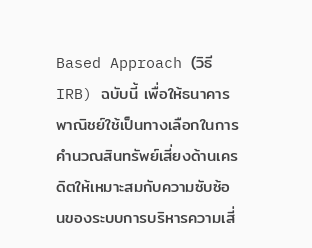Based Approach (วิธี IRB) ฉบับนี้ เพื่อให้ธนาคารพาณิชย์ใช้เป็นทางเลือกในการคํานวณสินทรัพย์เสี่ยงด้านเครดิตให้เหมาะสมกับความซับซ้อนของระบบการบริหารความเสี่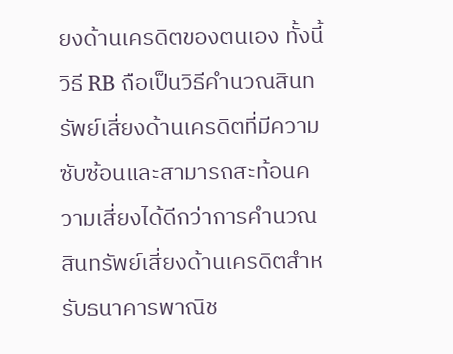ยงด้านเครดิตของตนเอง ทั้งนี้ วิธี RB ถือเป็นวิธีคํานวณสินทรัพย์เสี่ยงด้านเครดิตที่มีความซับซ้อนและสามารถสะท้อนความเสี่ยงได้ดีกว่าการคํานวณสินทรัพย์เสี่ยงด้านเครดิตสําหรับธนาคารพาณิช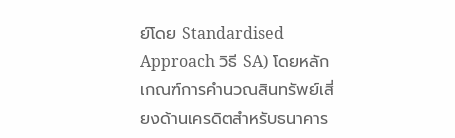ย์โดย Standardised Approach วิธี SA) โดยหลักเกณฑ์การคํานวณสินทรัพย์เสี่ยงด้านเครดิตสําหรับธนาคาร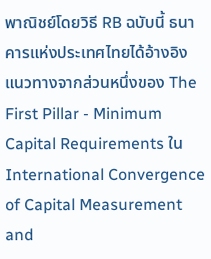พาณิชย์โดยวิธี RB ฉบับนี้ ธนาคารแห่งประเทศไทยได้อ้างอิงแนวทางจากส่วนหนึ่งของ The First Pillar - Minimum Capital Requirements ในInternational Convergence of Capital Measurement and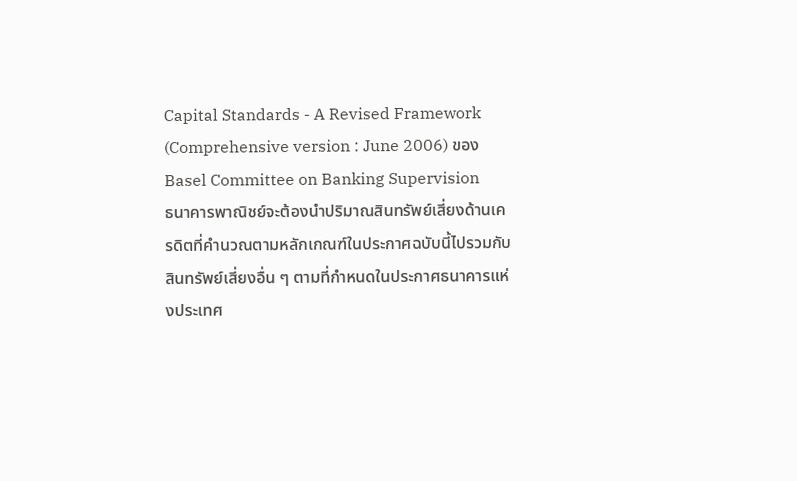Capital Standards - A Revised Framework (Comprehensive version : June 2006) ของ Basel Committee on Banking Supervision
ธนาคารพาณิชย์จะต้องนําปริมาณสินทรัพย์เสี่ยงด้านเครดิตที่คํานวณตามหลักเกณฑ์ในประกาศฉบับนี้ไปรวมกับสินทรัพย์เสี่ยงอื่น ๆ ตามที่กําหนดในประกาศธนาคารแห่งประเทศ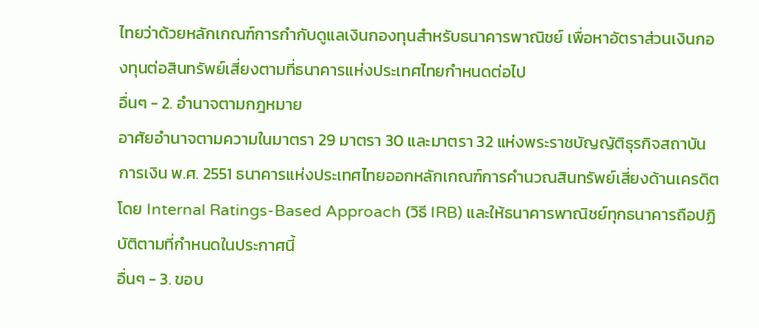ไทยว่าด้วยหลักเกณฑ์การกํากับดูแลเงินกองทุนสําหรับธนาคารพาณิชย์ เพื่อหาอัตราส่วนเงินกองทุนต่อสินทรัพย์เสี่ยงตามที่ธนาคารแห่งประเทศไทยกําหนดต่อไป
อื่นๆ - 2. อํานาจตามกฎหมาย
อาศัยอํานาจตามความในมาตรา 29 มาตรา 30 และมาตรา 32 แห่งพระราชบัญญัติธุรกิจสถาบันการเงิน พ.ศ. 2551 ธนาคารแห่งประเทศไทยออกหลักเกณฑ์การคํานวณสินทรัพย์เสี่ยงด้านเครดิตโดย Internal Ratings-Based Approach (วิธี IRB) และให้ธนาคารพาณิชย์ทุกธนาคารถือปฏิบัติตามที่กําหนดในประกาศนี้
อื่นๆ - 3. ขอบ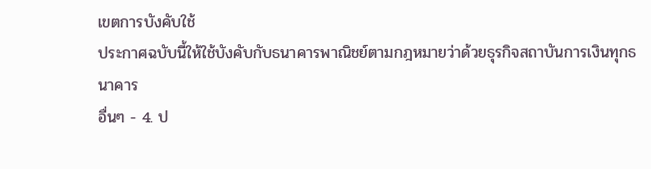เขตการบังคับใช้
ประกาศฉบับนี้ให้ใช้บังคับกับธนาคารพาณิชย์ตามกฎหมายว่าด้วยธุรกิจสถาบันการเงินทุกธนาคาร
อื่นๆ - 4. ป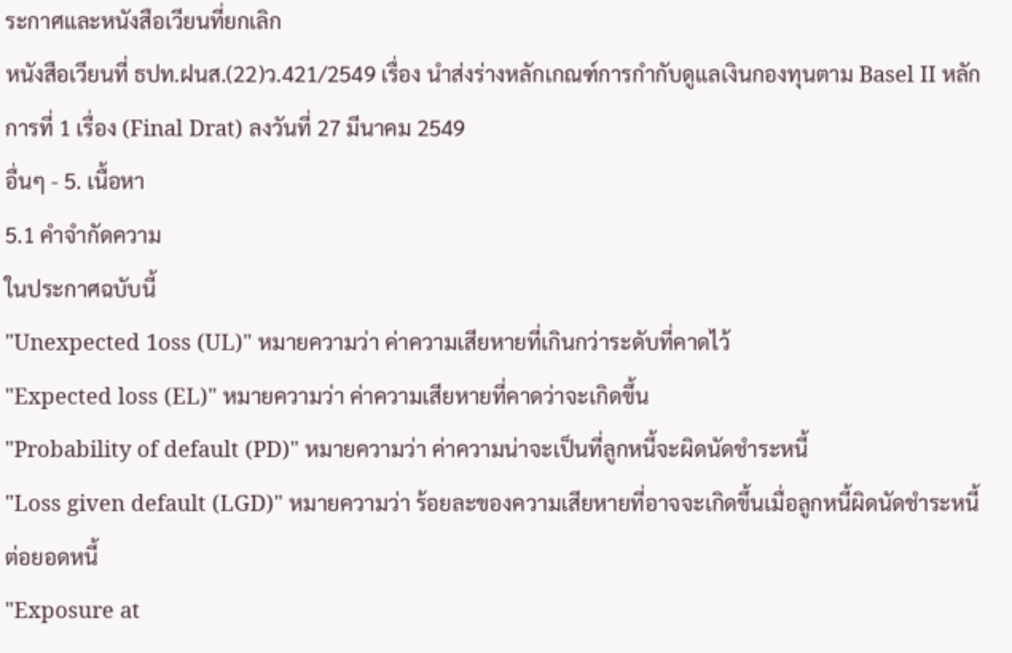ระกาศและหนังสือเวียนที่ยกเลิก
หนังสือเวียนที่ ธปท.ฝนส.(22)ว.421/2549 เรื่อง นําส่งร่างหลักเกณฑ์การกํากับดูแลเงินกองทุนตาม Basel II หลักการที่ 1 เรื่อง (Final Drat) ลงวันที่ 27 มีนาคม 2549
อื่นๆ - 5. เนื้อหา
5.1 คําจํากัดความ
ในประกาศฉบับนี้
"Unexpected 1oss (UL)" หมายความว่า ค่าความเสียหายที่เกินกว่าระดับที่คาดไว้
"Expected loss (EL)" หมายความว่า ค่าความเสียหายที่คาดว่าจะเกิดขึ้น
"Probability of default (PD)" หมายความว่า ค่าความน่าจะเป็นที่ลูกหนี้จะผิดนัดชําระหนี้
"Loss given default (LGD)" หมายความว่า ร้อยละของความเสียหายที่อาจจะเกิดขึ้นเมื่อลูกหนี้ผิดนัดชําระหนี้ต่อยอดหนี้
"Exposure at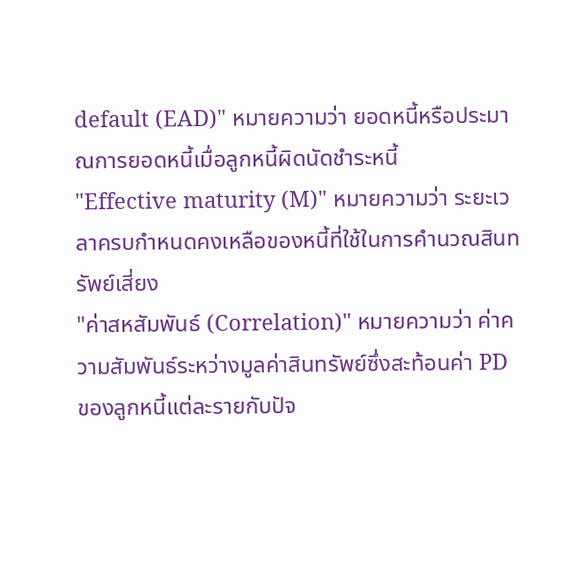default (EAD)" หมายความว่า ยอดหนี้หรือประมาณการยอดหนี้เมื่อลูกหนี้ผิดนัดชําระหนี้
"Effective maturity (M)" หมายความว่า ระยะเวลาครบกําหนดคงเหลือของหนี้ที่ใช้ในการคํานวณสินทรัพย์เสี่ยง
"ค่าสหสัมพันธ์ (Correlation)" หมายความว่า ค่าความสัมพันธ์ระหว่างมูลค่าสินทรัพย์ซึ่งสะท้อนค่า PD ของลูกหนี้แต่ละรายกับปัจ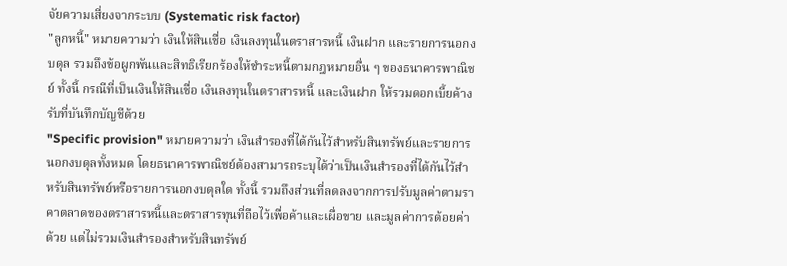จัยความเสี่ยงจากระบบ (Systematic risk factor)
"ลูกหนี้" หมายความว่า เงินให้สินเชื่อ เงินลงทุนในตราสารหนี้ เงินฝาก และรายการนอกงบดุล รวมถึงข้อผูกพันและสิทธิเรียกร้องให้ชําระหนี้ตามกฎหมายอื่น ๆ ของธนาคารพาณิชย์ ทั้งนี้ กรณีที่เป็นเงินให้สินเชื่อ เงินลงทุนในตราสารหนี้ และเงินฝาก ให้รวมดอกเบี้ยค้างรับที่บันทึกบัญชีด้วย
"Specific provision" หมายความว่า เงินสํารองที่ได้กันไว้สําหรับสินทรัพย์และรายการนอกงบดุลทั้งหมด โดยธนาคารพาณิชย์ต้องสามารถระบุได้ว่าเป็นเงินสํารองที่ได้กันไว้สําหรับสินทรัพย์หรือรายการนอกงบดุลใด ทั้งนี้ รวมถึงส่วนที่ลดลงจากการปรับมูลค่าตามราคาตลาดของตราสารหนี้และตราสารทุนที่ถือไว้เพื่อค้าและเผื่อขาย และมูลค่าการด้อยค่าด้วย แต่ไม่รวมเงินสํารองสําหรับสินทรัพย์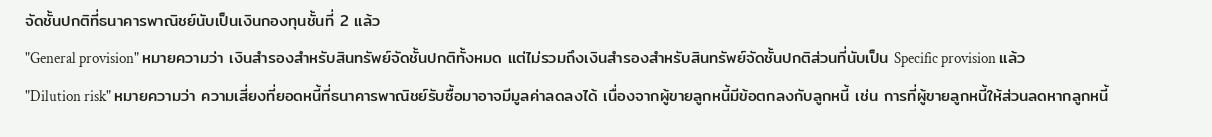จัดชั้นปกติที่ธนาคารพาณิชย์นับเป็นเงินกองทุนชั้นที่ 2 แล้ว
"General provision" หมายความว่า เงินสํารองสําหรับสินทรัพย์จัดชั้นปกติทั้งหมด แต่ไม่รวมถึงเงินสํารองสําหรับสินทรัพย์จัดชั้นปกติส่วนที่นับเป็น Specific provision แล้ว
"Dilution risk" หมายความว่า ความเสี่ยงที่ยอดหนี้ที่ธนาคารพาณิชย์รับซื้อมาอาจมีมูลค่าลดลงได้ เนื่องจากผู้ขายลูกหนี้มีข้อตกลงกับลูกหนี้ เช่น การที่ผู้ขายลูกหนี้ให้ส่วนลดหากลูกหนี้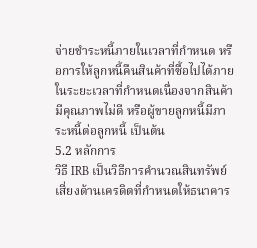จ่ายชําระหนี้ภายในเวลาที่กําหนด หรือการให้ลูกหนี้คืนสินค้าที่ซื้อไปได้ภายในระยะเวลาที่กําหนดเนื่องจากสินค้ามีคุณภาพไม่ดี หรือผู้ขายลูกหนี้มีภาระหนี้ต่อลูกหนี้ เป็นต้น
5.2 หลักการ
วิธี IRB เป็นวิธีการคํานวณสินทรัพย์เสี่ยงด้านเครดิตที่กําหนดให้ธนาคาร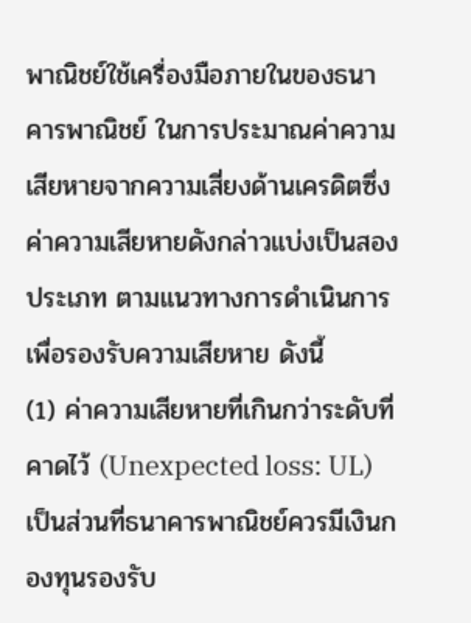พาณิชย์ใช้เครื่องมือภายในของธนาคารพาณิชย์ ในการประมาณค่าความเสียหายจากความเสี่ยงด้านเครดิตซึ่งค่าความเสียหายดังกล่าวแบ่งเป็นสองประเภท ตามแนวทางการดําเนินการเพื่อรองรับความเสียหาย ดังนี้
(1) ค่าความเสียหายที่เกินกว่าระดับที่คาดไว้ (Unexpected loss: UL) เป็นส่วนที่ธนาคารพาณิชย์ควรมีเงินกองทุนรองรับ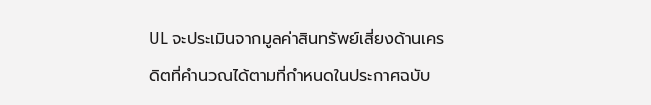UL จะประเมินจากมูลค่าสินทรัพย์เสี่ยงด้านเครดิตที่คํานวณได้ตามที่กําหนดในประกาศฉบับ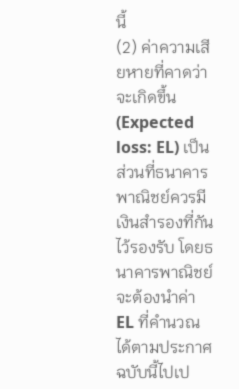นี้
(2) ค่าความเสียหายที่คาดว่าจะเกิดขึ้น (Expected loss: EL) เป็นส่วนที่ธนาคารพาณิชย์ควรมีเงินสํารองที่กันไว้รองรับ โดยธนาคารพาณิชย์จะต้องนําค่า EL ที่คํานวณได้ตามประกาศฉบับนี้ไปเป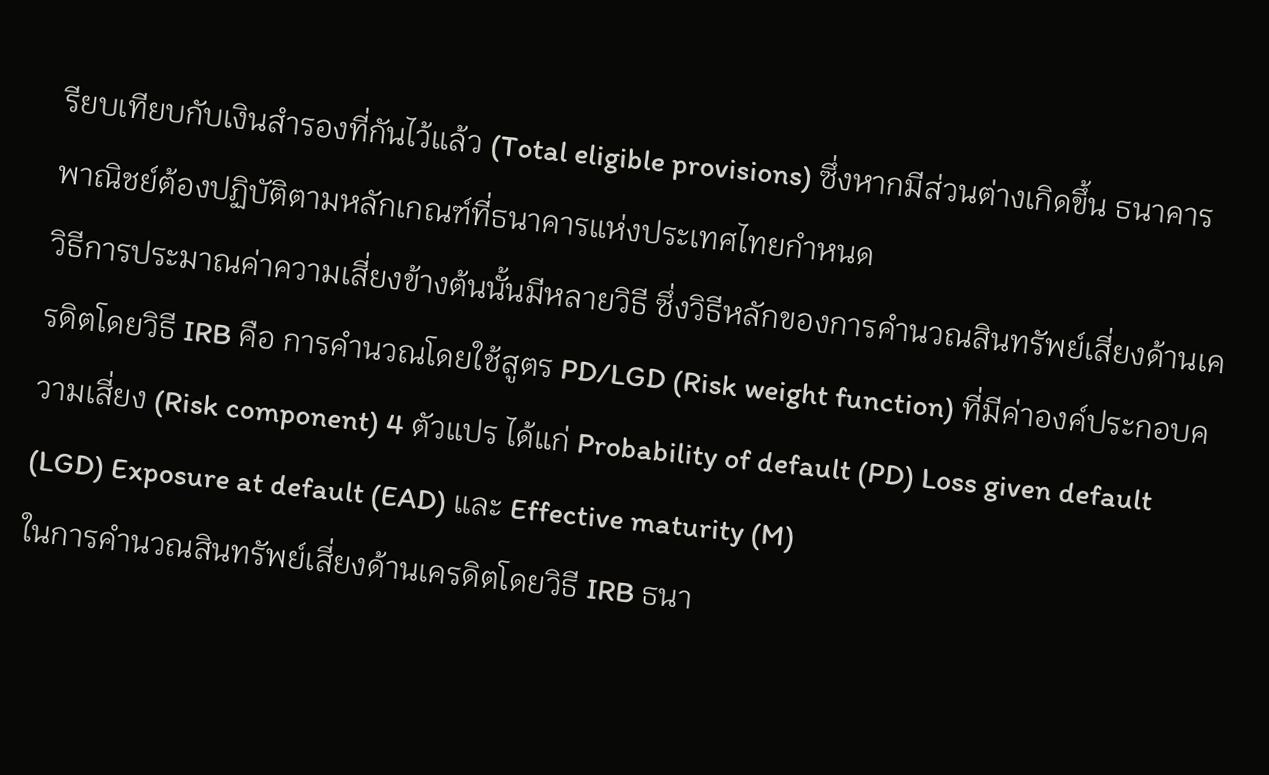รียบเทียบกับเงินสํารองที่กันไว้แล้ว (Total eligible provisions) ซึ่งหากมีส่วนต่างเกิดขึ้น ธนาคารพาณิชย์ต้องปฏิบัติตามหลักเกณฑ์ที่ธนาคารแห่งประเทศไทยกําหนด
วิธีการประมาณค่าความเสี่ยงข้างต้นนั้นมีหลายวิธี ซึ่งวิธีหลักของการคํานวณสินทรัพย์เสี่ยงด้านเครดิตโดยวิธี IRB คือ การคํานวณโดยใช้สูตร PD/LGD (Risk weight function) ที่มีค่าองค์ประกอบความเสี่ยง (Risk component) 4 ตัวแปร ได้แก่ Probability of default (PD) Loss given default (LGD) Exposure at default (EAD) และ Effective maturity (M)
ในการคํานวณสินทรัพย์เสี่ยงด้านเครดิตโดยวิธี IRB ธนา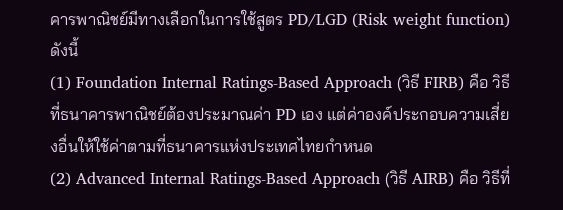คารพาณิชย์มีทางเลือกในการใช้สูตร PD/LGD (Risk weight function) ดังนี้
(1) Foundation Internal Ratings-Based Approach (วิธี FIRB) คือ วิธีที่ธนาคารพาณิชย์ต้องประมาณค่า PD เอง แต่ค่าองค์ประกอบความเสี่ยงอื่นให้ใช้ค่าตามที่ธนาคารแห่งประเทศไทยกําหนด
(2) Advanced Internal Ratings-Based Approach (วิธี AIRB) คือ วิธีที่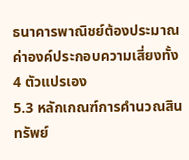ธนาคารพาณิชย์ต้องประมาณค่าองค์ประกอบความเสี่ยงทั้ง 4 ตัวแปรเอง
5.3 หลักเกณฑ์การคํานวณสินทรัพย์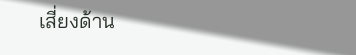เสี่ยงด้าน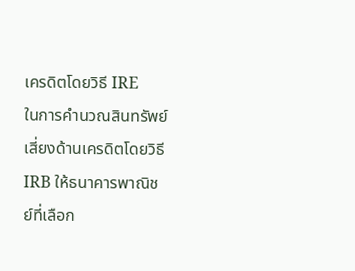เครดิตโดยวิธี IRE
ในการคํานวณสินทรัพย์เสี่ยงด้านเครดิตโดยวิธี IRB ให้ธนาคารพาณิชย์ที่เลือก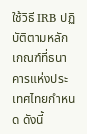ใช้วิธี IRB ปฏิบัติตามหลักเกณฑ์ที่ธนาคารแห่งประเทศไทยกําหนด ดังนี้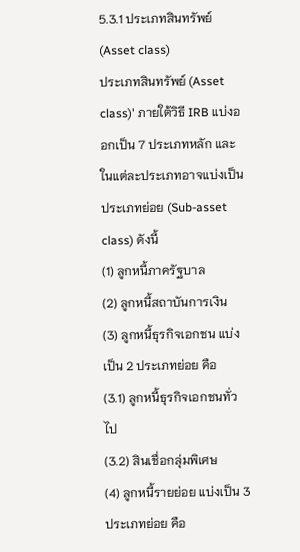5.3.1 ประเภทสินทรัพย์ (Asset class)
ประเภทสินทรัพย์ (Asset class)' ภายใต้วิธี IRB แบ่งออกเป็น 7 ประเภทหลัก และในแต่ละประเภทอาจแบ่งเป็นประเภทย่อย (Sub-asset class) ดังนี้
(1) ลูกหนี้ภาครัฐบาล
(2) ลูกหนี้สถาบันการเงิน
(3) ลูกหนี้ธุรกิจเอกชน แบ่งเป็น 2 ประเภทย่อย คือ
(3.1) ลูกหนี้ธุรกิจเอกชนทั่วไป
(3.2) สินเชื่อกลุ่มพิเศษ
(4) ลูกหนี้รายย่อย แบ่งเป็น 3 ประเภทย่อย คือ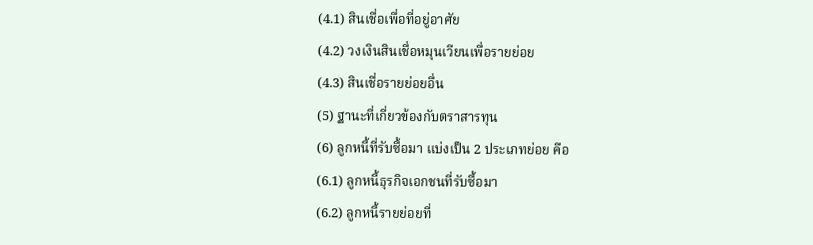(4.1) สินเชื่อเพื่อที่อยู่อาศัย
(4.2) วงเงินสินเชื่อหมุนเวียนเพื่อรายย่อย
(4.3) สินเชื่อรายย่อยอื่น
(5) ฐานะที่เกี่ยวข้องกับตราสารทุน
(6) ลูกหนี้ที่รับซื้อมา แบ่งเป็น 2 ประเภทย่อย คือ
(6.1) ลูกหนี้ธุรกิจเอกชนที่รับซื้อมา
(6.2) ลูกหนี้รายย่อยที่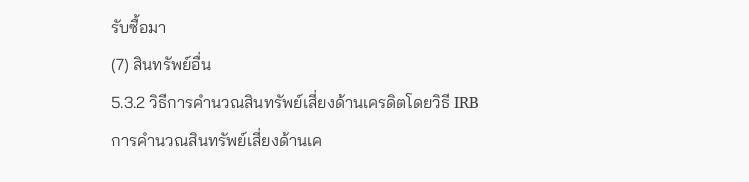รับซื้อมา
(7) สินทรัพย์อื่น
5.3.2 วิธีการคํานวณสินทรัพย์เสี่ยงด้านเครดิตโดยวิธี IRB
การคํานวณสินทรัพย์เสี่ยงด้านเค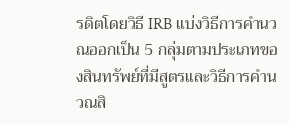รดิตโดยวิธี IRB แบ่งวิธีการคํานวณออกเป็น 5 กลุ่มตามประเภทของสินทรัพย์ที่มีสูตรและวิธีการคํานวณสิ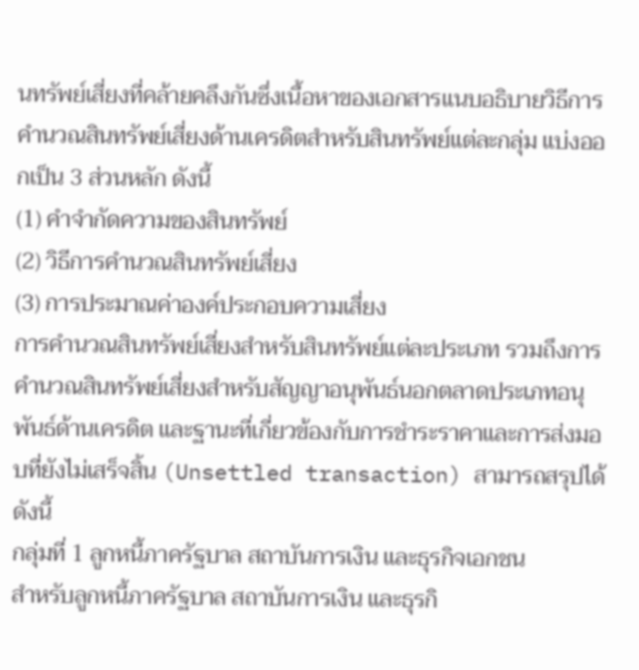นทรัพย์เสี่ยงที่คล้ายคลึงกันซึ่งเนื้อหาของเอกสารแนบอธิบายวิธีการคํานวณสินทรัพย์เสี่ยงด้านเครดิตสําหรับสินทรัพย์แต่ละกลุ่ม แบ่งออกเป็น 3 ส่วนหลัก ดังนี้
(1) คําจํากัดความของสินทรัพย์
(2) วิธีการคํานวณสินทรัพย์เสี่ยง
(3) การประมาณค่าองค์ประกอบความเสี่ยง
การคํานวณสินทรัพย์เสี่ยงสําหรับสินทรัพย์แต่ละประเภท รวมถึงการคํานวณสินทรัพย์เสี่ยงสําหรับสัญญาอนุพันธ์นอกตลาดประเภทอนุพันธ์ด้านเครดิต และฐานะที่เกี่ยวข้องกับการชําระราคาและการส่งมอบที่ยังไม่เสร็จสิ้น (Unsettled transaction) สามารถสรุปได้ ดังนี้
กลุ่มที่ 1 ลูกหนี้ภาครัฐบาล สถาบันการเงิน และธุรกิจเอกชน
สําหรับลูกหนี้ภาครัฐบาล สถาบันการเงิน และธุรกิ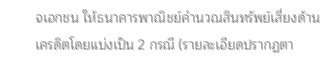จเอกชน ให้ธนาคารพาณิชย์คํานวณสินทรัพย์เสี่ยงด้านเครดิตโดยแบ่งเป็น 2 กรณี (รายละเอียดปรากฏตา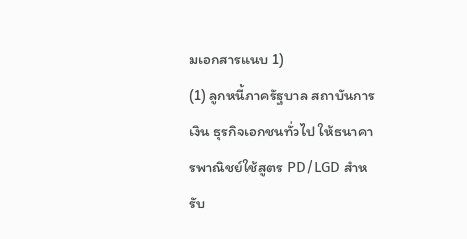มเอกสารแนบ 1)
(1) ลูกหนี้ภาครัฐบาล สถาบันการเงิน ธุรกิจเอกชนทั่วไป ให้ธนาคารพาณิชย์ใช้สูตร PD/LGD สําหรับ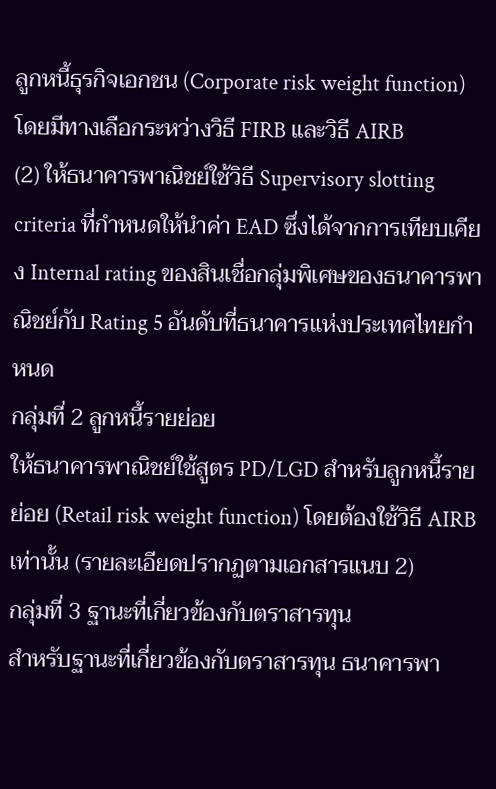ลูกหนี้ธุรกิจเอกชน (Corporate risk weight function) โดยมีทางเลือกระหว่างวิธี FIRB และวิธี AIRB
(2) ให้ธนาคารพาณิชย์ใช้วิธี Supervisory slotting criteria ที่กําหนดให้นําค่า EAD ซึ่งได้จากการเทียบเคียง Internal rating ของสินเชื่อกลุ่มพิเศษของธนาคารพาณิชย์กับ Rating 5 อันดับที่ธนาคารแห่งประเทศไทยกําหนด
กลุ่มที่ 2 ลูกหนี้รายย่อย
ให้ธนาคารพาณิชย์ใช้สูตร PD/LGD สําหรับลูกหนี้รายย่อย (Retail risk weight function) โดยต้องใช้วิธี AIRB เท่านั้น (รายละเอียดปรากฏตามเอกสารแนบ 2)
กลุ่มที่ 3 ฐานะที่เกี่ยวข้องกับตราสารทุน
สําหรับฐานะที่เกี่ยวข้องกับตราสารทุน ธนาคารพา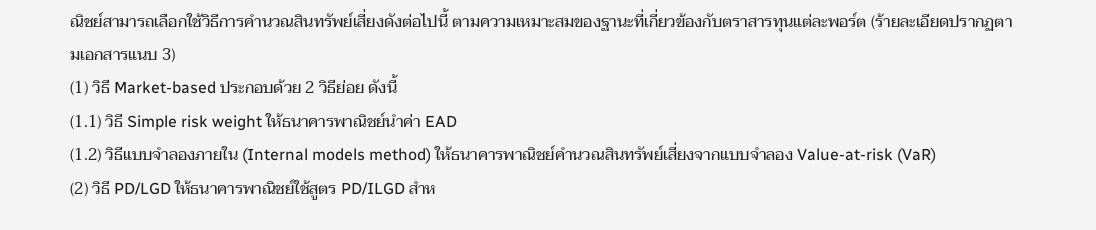ณิชย์สามารถเลือกใช้วิธีการคํานวณสินทรัพย์เสี่ยงดังต่อไปนี้ ตามความเหมาะสมของฐานะที่เกี่ยวข้องกับตราสารทุนแต่ละพอร์ต (ร้ายละเอียดปรากฏตามเอกสารแนบ 3)
(1) วิธี Market-based ประกอบด้วย 2 วิธีย่อย ดังนี้
(1.1) วิธี Simple risk weight ให้ธนาคารพาณิชย์นําค่า EAD
(1.2) วิธีแบบจําลองภายใน (Internal models method) ให้ธนาคารพาณิชย์คํานวณสินทรัพย์เสี่ยงจากแบบจําลอง Value-at-risk (VaR)
(2) วิธี PD/LGD ให้ธนาคารพาณิชย์ใช้สูตร PD/ILGD สําห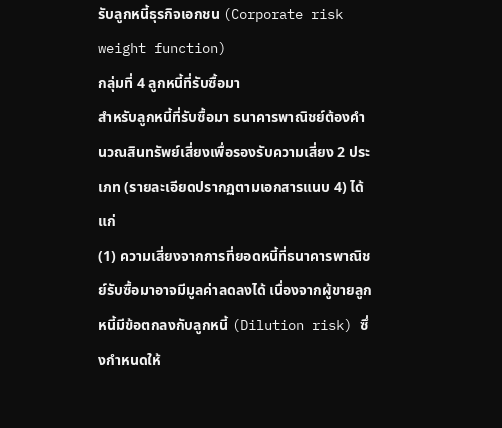รับลูกหนี้ธุรกิจเอกชน (Corporate risk weight function)
กลุ่มที่ 4 ลูกหนี้ที่รับซื้อมา
สําหรับลูกหนี้ที่รับซื้อมา ธนาคารพาณิชย์ต้องคํานวณสินทรัพย์เสี่ยงเพื่อรองรับความเสี่ยง 2 ประเภท (รายละเอียดปรากฏตามเอกสารแนบ 4) ได้แก่
(1) ความเสี่ยงจากการที่ยอดหนี้ที่ธนาคารพาณิชย์รับซื้อมาอาจมีมูลค่าลดลงได้ เนื่องจากผู้ขายลูกหนี้มีข้อตกลงกับลูกหนี้ (Dilution risk) ซึ่งกําหนดให้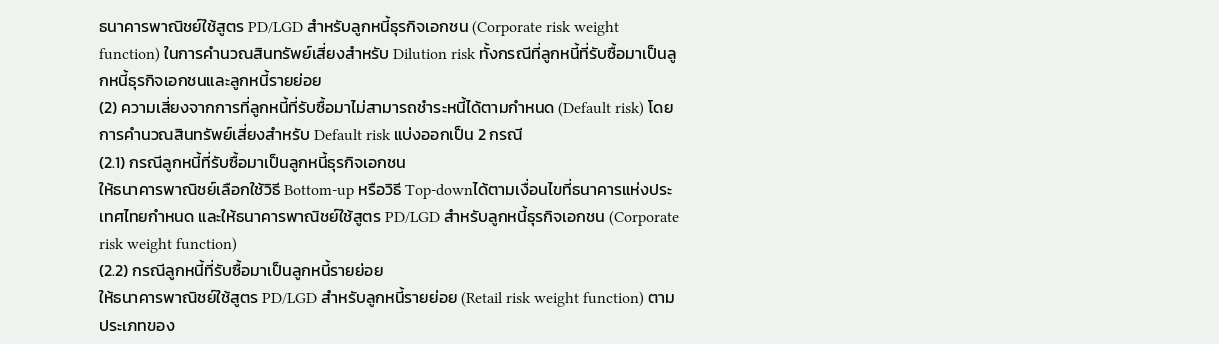ธนาคารพาณิชย์ใช้สูตร PD/LGD สําหรับลูกหนี้ธุรกิจเอกชน (Corporate risk weight function) ในการคํานวณสินทรัพย์เสี่ยงสําหรับ Dilution risk ทั้งกรณีที่ลูกหนี้ที่รับซื้อมาเป็นลูกหนี้ธุรกิจเอกชนและลูกหนี้รายย่อย
(2) ความเสี่ยงจากการที่ลูกหนี้ที่รับซื้อมาไม่สามารถชําระหนี้ได้ตามกําหนด (Default risk) โดยการคํานวณสินทรัพย์เสี่ยงสําหรับ Default risk แบ่งออกเป็น 2 กรณี
(2.1) กรณีลูกหนี้ที่รับซื้อมาเป็นลูกหนี้ธุรกิจเอกชน
ให้ธนาคารพาณิชย์เลือกใช้วิธี Bottom-up หรือวิธี Top-downได้ตามเงื่อนไขที่ธนาคารแห่งประเทศไทยกําหนด และให้ธนาคารพาณิชย์ใช้สูตร PD/LGD สําหรับลูกหนี้ธุรกิจเอกชน (Corporate risk weight function)
(2.2) กรณีลูกหนี้ที่รับซื้อมาเป็นลูกหนี้รายย่อย
ให้ธนาคารพาณิชย์ใช้สูตร PD/LGD สําหรับลูกหนี้รายย่อย (Retail risk weight function) ตามประเภทของ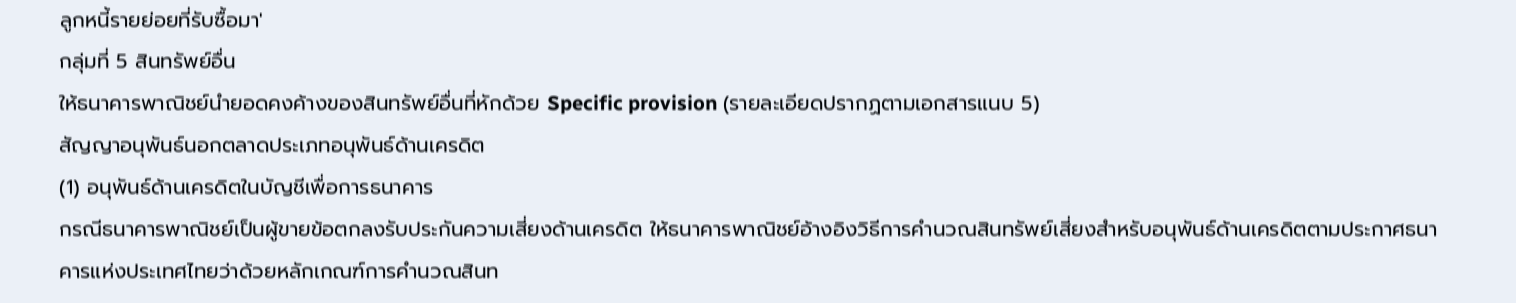ลูกหนี้รายย่อยที่รับซื้อมา'
กลุ่มที่ 5 สินทรัพย์อื่น
ให้ธนาคารพาณิชย์นํายอดคงค้างของสินทรัพย์อื่นที่หักด้วย Specific provision (รายละเอียดปรากฏตามเอกสารแนบ 5)
สัญญาอนุพันธ์นอกตลาดประเภทอนุพันธ์ด้านเครดิต
(1) อนุพันธ์ด้านเครดิตในบัญชีเพื่อการธนาคาร
กรณีธนาคารพาณิชย์เป็นผู้ขายข้อตกลงรับประกันความเสี่ยงด้านเครดิต ให้ธนาคารพาณิชย์อ้างอิงวิธีการคํานวณสินทรัพย์เสี่ยงสําหรับอนุพันธ์ด้านเครดิตตามประกาศธนาคารแห่งประเทศไทยว่าด้วยหลักเกณฑ์การคํานวณสินท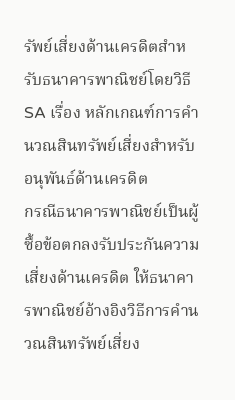รัพย์เสี่ยงด้านเครดิตสําหรับธนาคารพาณิชย์โดยวิธี SA เรื่อง หลักเกณฑ์การคํานวณสินทรัพย์เสี่ยงสําหรับอนุพันธ์ด้านเครดิต
กรณีธนาคารพาณิชย์เป็นผู้ซื้อข้อตกลงรับประกันความเสี่ยงด้านเครดิต ให้ธนาคารพาณิชย์อ้างอิงวิธีการคํานวณสินทรัพย์เสี่ยง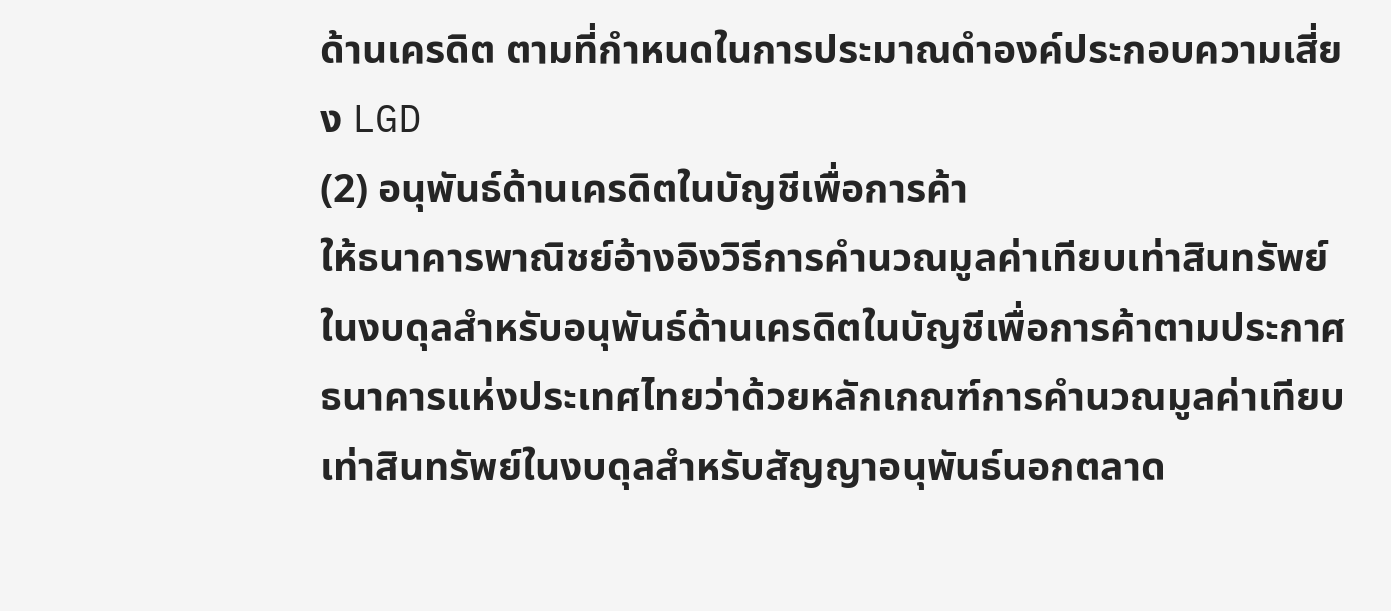ด้านเครดิต ตามที่กําหนดในการประมาณดําองค์ประกอบความเสี่ยง LGD
(2) อนุพันธ์ด้านเครดิตในบัญชีเพื่อการค้า
ให้ธนาคารพาณิชย์อ้างอิงวิธีการคํานวณมูลค่าเทียบเท่าสินทรัพย์ในงบดุลสําหรับอนุพันธ์ด้านเครดิตในบัญชีเพื่อการค้าตามประกาศธนาคารแห่งประเทศไทยว่าด้วยหลักเกณฑ์การคํานวณมูลค่าเทียบเท่าสินทรัพย์ในงบดุลสําหรับสัญญาอนุพันธ์นอกตลาด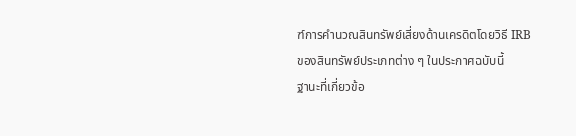ฑ์การคํานวณสินทรัพย์เสี่ยงด้านเครดิตโดยวิธี IRB ของสินทรัพย์ประเภทต่าง ๆ ในประกาศฉบับนี้
ฐานะที่เกี่ยวข้อ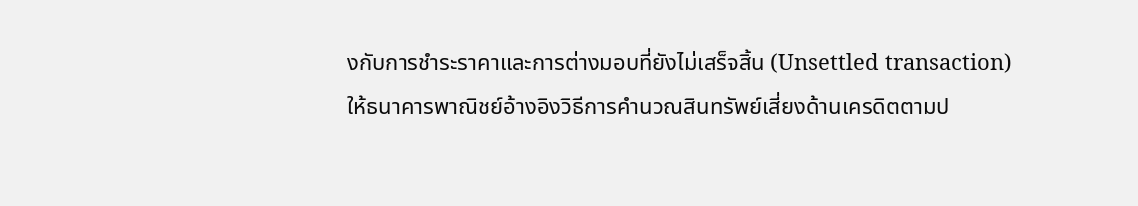งกับการชําระราคาและการต่างมอบที่ยังไม่เสร็จสิ้น (Unsettled transaction)
ให้ธนาคารพาณิชย์อ้างอิงวิธีการคํานวณสินทรัพย์เสี่ยงด้านเครดิตตามป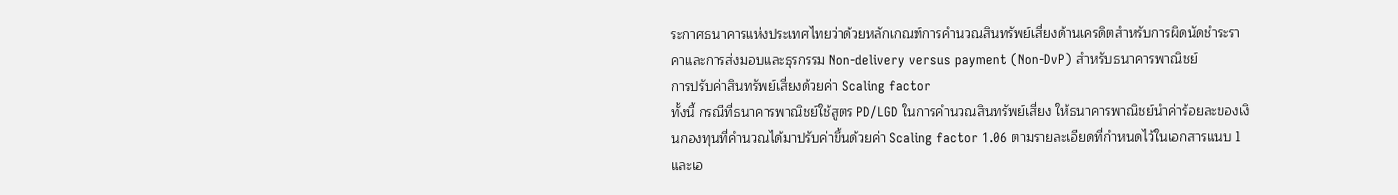ระกาศธนาคารแห่งประเทศไทยว่าด้วยหลักเกณฑ์การคํานวณสินทรัพย์เสี่ยงด้านเครดิตสําหรับการผิดนัดชําระราคาและการส่งมอบและธุรกรรม Non-delivery versus payment (Non-DvP) สําหรับธนาคารพาณิชย์
การปรับค่าสินทรัพย์เสี่ยงด้วยค่า Scaling factor
ทั้งนี้ กรณีที่ธนาคารพาณิชย์ใช้สูตร PD/LGD ในการคํานวณสินทรัพย์เสี่ยง ให้ธนาคารพาณิชย์นําค่าร้อยละของเงินกองทุนที่คํานวณได้มาปรับค่าขึ้นด้วยค่า Scaling factor 1.06 ตามรายละเอียดที่กําหนดไว้ในเอกสารแนบ 1 และเอ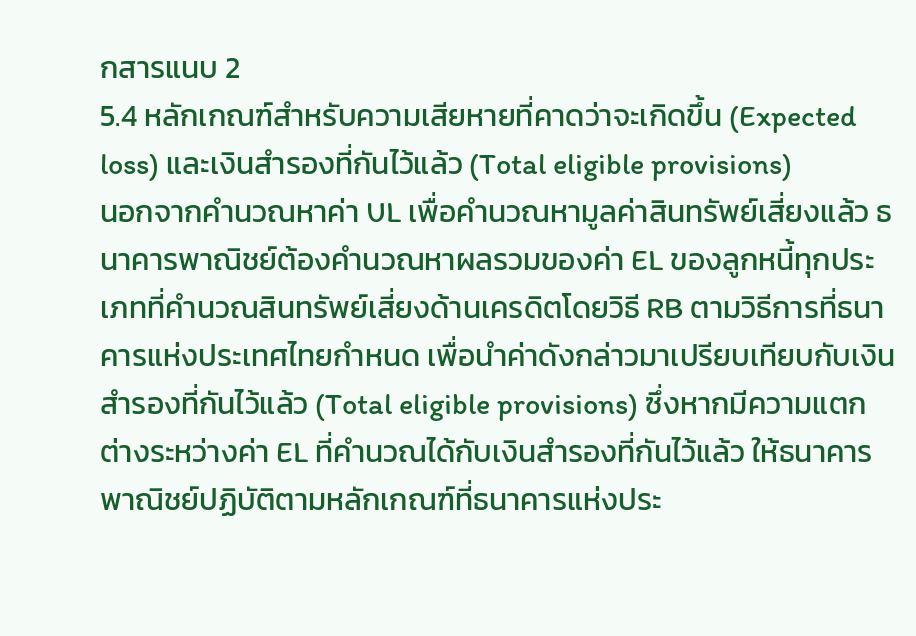กสารแนบ 2
5.4 หลักเกณฑ์สําหรับความเสียหายที่คาดว่าจะเกิดขึ้น (Expected loss) และเงินสํารองที่กันไว้แล้ว (Total eligible provisions)
นอกจากคํานวณหาค่า UL เพื่อคํานวณหามูลค่าสินทรัพย์เสี่ยงแล้ว ธนาคารพาณิชย์ต้องคํานวณหาผลรวมของค่า EL ของลูกหนี้ทุกประเภทที่คํานวณสินทรัพย์เสี่ยงด้านเครดิตโดยวิธี RB ตามวิธีการที่ธนาคารแห่งประเทศไทยกําหนด เพื่อนําค่าดังกล่าวมาเปรียบเทียบกับเงินสํารองที่กันไว้แล้ว (Total eligible provisions) ซึ่งหากมีความแตกต่างระหว่างค่า EL ที่คํานวณได้กับเงินสํารองที่กันไว้แล้ว ให้ธนาคารพาณิชย์ปฏิบัติตามหลักเกณฑ์ที่ธนาคารแห่งประ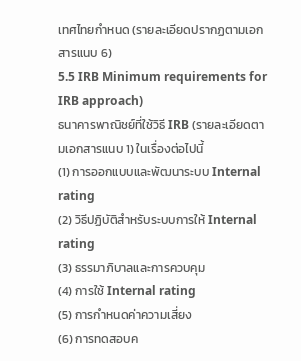เทศไทยกําหนด (รายละเอียดปรากฏตามเอกสารแนบ 6)
5.5 IRB Minimum requirements for IRB approach)
ธนาคารพาณิชย์ที่ใช้วิธี IRB (รายละเอียดตามเอกสารแนบ 1) ในเรื่องต่อไปนี้
(1) การออกแบบและพัฒนาระบบ Internal rating
(2) วิธีปฏิบัติสําหรับระบบการให้ Internal rating
(3) ธรรมาภิบาลและการควบคุม
(4) การใช้ Internal rating
(5) การกําหนดค่าความเสี่ยง
(6) การทดสอบค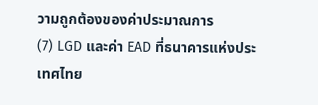วามถูกต้องของค่าประมาณการ
(7) LGD และค่า EAD ที่ธนาคารแห่งประเทศไทย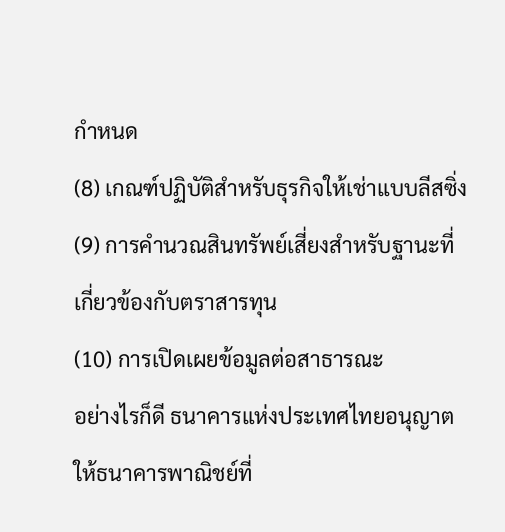กําหนด
(8) เกณฑ์ปฏิบัติสําหรับธุรกิจให้เช่าแบบลีสซิ่ง
(9) การคํานวณสินทรัพย์เสี่ยงสําหรับฐานะที่เกี่ยวข้องกับตราสารทุน
(10) การเปิดเผยข้อมูลต่อสาธารณะ
อย่างไรก็ดี ธนาคารแห่งประเทศไทยอนุญาตให้ธนาคารพาณิชย์ที่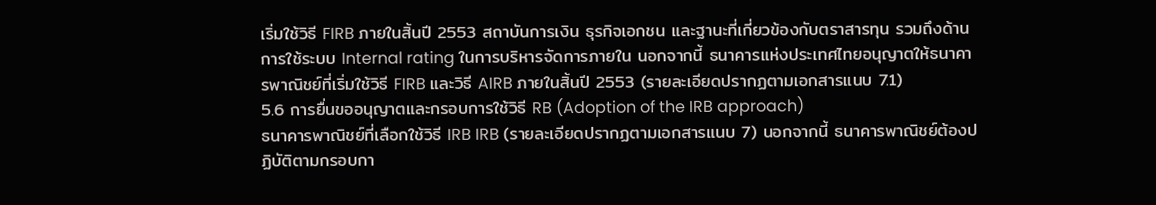เริ่มใช้วิธี FIRB ภายในสิ้นปี 2553 สถาบันการเงิน ธุรกิจเอกชน และฐานะที่เกี่ยวข้องกับตราสารทุน รวมถึงด้านการใช้ระบบ Internal rating ในการบริหารจัดการภายใน นอกจากนี้ ธนาคารแห่งประเทศไทยอนุญาตให้ธนาคารพาณิชย์ที่เริ่มใช้วิธี FIRB และวิธี AIRB ภายในสิ้นปี 2553 (รายละเอียดปรากฏตามเอกสารแนบ 7.1)
5.6 การยื่นขออนุญาตและกรอบการใช้วิธี RB (Adoption of the IRB approach)
ธนาคารพาณิชย์ที่เลือกใช้วิธี IRB IRB (รายละเอียดปรากฏตามเอกสารแนบ 7) นอกจากนี้ ธนาคารพาณิชย์ต้องปฏิบัติตามกรอบกา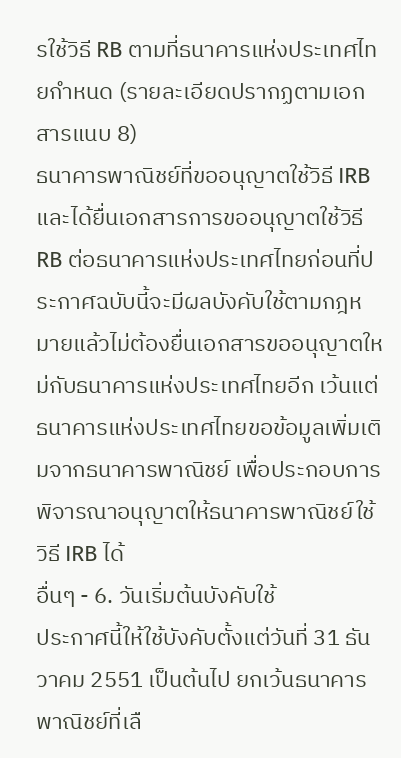รใช้วิธี RB ตามที่ธนาคารแห่งประเทศไทยกําหนด (รายละเอียดปรากฏตามเอกสารแนบ 8)
ธนาคารพาณิชย์ที่ขออนุญาตใช้วิธี IRB และได้ยื่นเอกสารการขออนุญาตใช้วิธี RB ต่อธนาคารแห่งประเทศไทยก่อนที่ประกาศฉบับนี้จะมีผลบังคับใช้ตามกฎหมายแล้วไม่ต้องยื่นเอกสารขออนุญาตใหม่กับธนาคารแห่งประเทศไทยอีก เว้นแต่ธนาคารแห่งประเทศไทยขอข้อมูลเพิ่มเติมจากธนาคารพาณิชย์ เพื่อประกอบการพิจารณาอนุญาตให้ธนาคารพาณิชย์ใช้วิธี IRB ได้
อื่นๆ - 6. วันเริ่มต้นบังคับใช้
ประกาศนี้ให้ใช้บังคับตั้งแต่วันที่ 31 ธันวาคม 2551 เป็นต้นไป ยกเว้นธนาคารพาณิชย์ที่เลื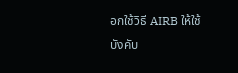อกใช้วิธี AIRB ให้ใช้บังคับ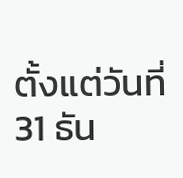ตั้งแต่วันที่ 31 ธัน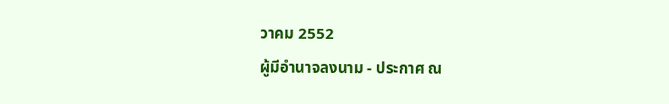วาคม 2552
ผู้มีอํานาจลงนาม - ประกาศ ณ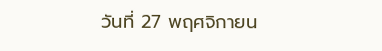วันที่ 27 พฤศจิกายน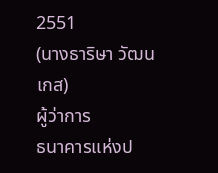2551
(นางธาริษา วัฒนเกส)
ผู้ว่าการ
ธนาคารแห่งป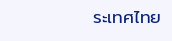ระเทศไทย